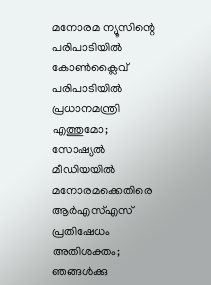മനോരമ ന്യൂസിന്റെ പരിപാടിയിൽ കോൺക്ലൈവ് പരിപാടിയിൽ പ്രധാനമന്ത്രി എത്തുമോ; സോഷ്യൽ മീഡിയയിൽ മനോരമക്കെതിരെ ആർഎസ്എസ് പ്രതിഷേധം അതിശക്തം; ഞങ്ങൾക്കു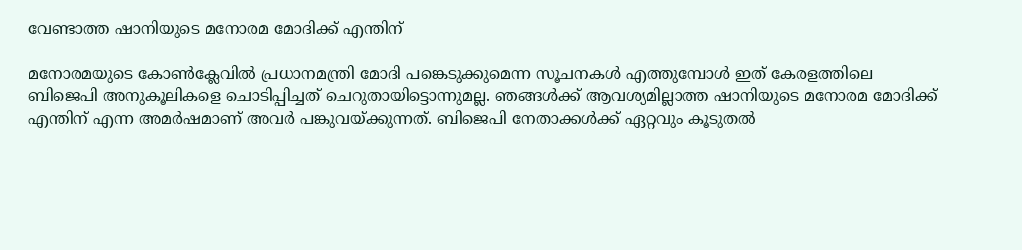വേണ്ടാത്ത ഷാനിയുടെ മനോരമ മോദിക്ക് എന്തിന്

മനോരമയുടെ കോൺക്ലേവിൽ പ്രധാനമന്ത്രി മോദി പങ്കെടുക്കുമെന്ന സൂചനകൾ എത്തുമ്പോൾ ഇത് കേരളത്തിലെ ബിജെപി അനുകൂലികളെ ചൊടിപ്പിച്ചത് ചെറുതായിട്ടൊന്നുമല്ല. ഞങ്ങൾക്ക് ആവശ്യമില്ലാത്ത ഷാനിയുടെ മനോരമ മോദിക്ക് എന്തിന് എന്ന അമർഷമാണ് അവർ പങ്കുവയ്ക്കുന്നത്. ബിജെപി നേതാക്കൾക്ക് ഏറ്റവും കൂടുതൽ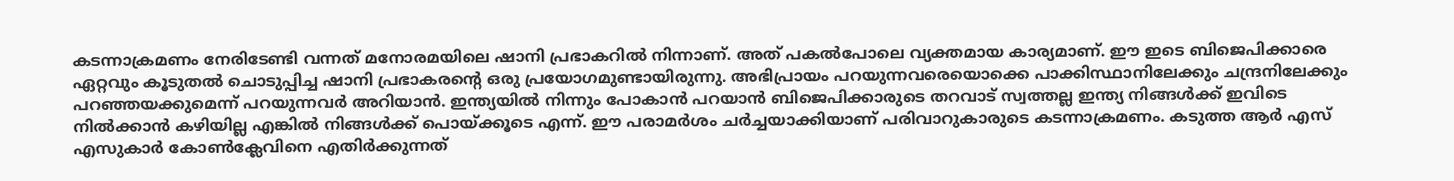കടന്നാക്രമണം നേരിടേണ്ടി വന്നത് മനോരമയിലെ ഷാനി പ്രഭാകറിൽ നിന്നാണ്. അത് പകൽപോലെ വ്യക്തമായ കാര്യമാണ്. ഈ ഇടെ ബിജെപിക്കാരെ ഏറ്റവും കൂടുതൽ ചൊടുപ്പിച്ച ഷാനി പ്രഭാകരന്റെ ഒരു പ്രയോഗമുണ്ടായിരുന്നു. അഭിപ്രായം പറയുന്നവരെയൊക്കെ പാക്കിസ്ഥാനിലേക്കും ചന്ദ്രനിലേക്കും പറഞ്ഞയക്കുമെന്ന് പറയുന്നവർ അറിയാൻ. ഇന്ത്യയിൽ നിന്നും പോകാൻ പറയാൻ ബിജെപിക്കാരുടെ തറവാട് സ്വത്തല്ല ഇന്ത്യ നിങ്ങൾക്ക് ഇവിടെ നിൽക്കാൻ കഴിയില്ല എങ്കിൽ നിങ്ങൾക്ക് പൊയ്ക്കൂടെ എന്ന്. ഈ പരാമർശം ചർച്ചയാക്കിയാണ് പരിവാറുകാരുടെ കടന്നാക്രമണം. കടുത്ത ആർ എസ് എസുകാർ കോൺക്ലേവിനെ എതിർക്കുന്നത്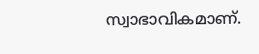സ്വാഭാവികമാണ്.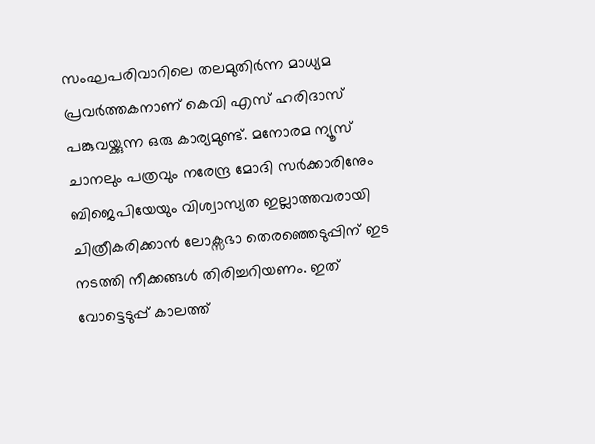സംഘപരിവാറിലെ തലമുതിർന്ന മാധ്യമ പ്രവർത്തകനാണ് കെവി എസ് ഹരിദാസ് പങ്കുവയ്ക്കുന്ന ഒരു കാര്യമുണ്ട്. മനോരമ ന്യൂസ് ചാനലും പത്രവും നരേന്ദ്ര മോദി സർക്കാരിനേും ബിജെപിയേയും വിശ്വാസ്യത ഇല്ലാത്തവരായി ചിത്രീകരിക്കാൻ ലോക്സഭാ തെരഞ്ഞെടുപ്പിന് ഇട നടത്തി നീക്കങ്ങൾ തിരിച്ചറിയണം. ഇത് വോട്ടെടുപ്പ് കാലത്ത്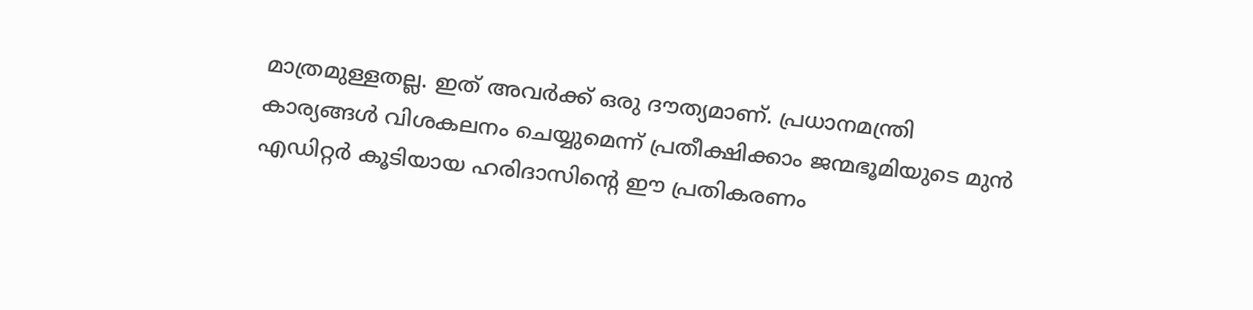മാത്രമുള്ളതല്ല. ഇത് അവർക്ക് ഒരു ദൗത്യമാണ്. പ്രധാനമന്ത്രി കാര്യങ്ങൾ വിശകലനം ചെയ്യുമെന്ന് പ്രതീക്ഷിക്കാം ജന്മഭൂമിയുടെ മുൻ എഡിറ്റർ കൂടിയായ ഹരിദാസിന്റെ ഈ പ്രതികരണം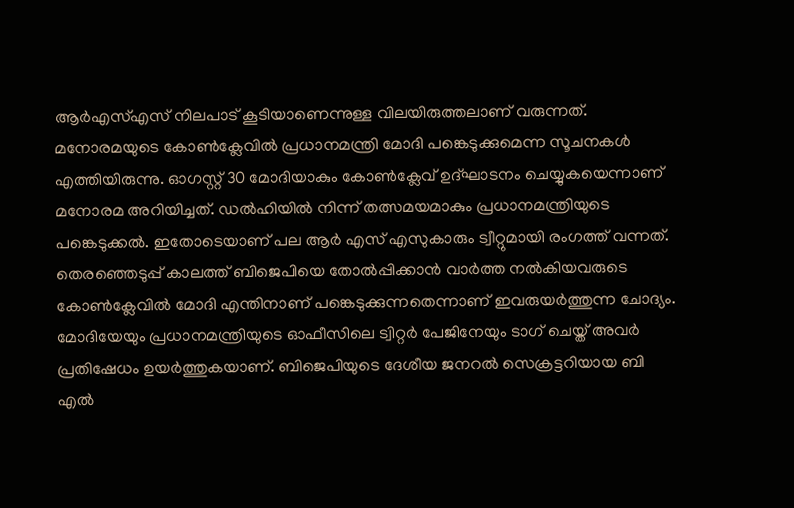ആർഎസ്എസ് നിലപാട് കൂടിയാണെന്നുള്ള വിലയിരുത്തലാണ് വരുന്നത്. മനോരമയുടെ കോൺക്ലേവിൽ പ്രധാനമന്ത്രി മോദി പങ്കെടുക്കുമെന്ന സൂചനകൾ എത്തിയിരുന്നു. ഓഗസ്റ്റ് 30 മോദിയാകും കോൺക്ലേവ് ഉദ്ഘാടനം ചെയ്യുകയെന്നാണ് മനോരമ അറിയിച്ചത്. ഡൽഹിയിൽ നിന്ന് തത്സമയമാകും പ്രധാനമന്ത്രിയുടെ പങ്കെടുക്കൽ. ഇതോടെയാണ് പല ആർ എസ് എസുകാരും ട്വീറ്റുമായി രംഗത്ത് വന്നത്. തെരഞ്ഞെടുപ്പ് കാലത്ത് ബിജെപിയെ തോൽപ്പിക്കാൻ വാർത്ത നൽകിയവരുടെ കോൺക്ലേവിൽ മോദി എന്തിനാണ് പങ്കെടുക്കുന്നതെന്നാണ് ഇവരുയർത്തുന്ന ചോദ്യം. മോദിയേയും പ്രധാനമന്ത്രിയുടെ ഓഫീസിലെ ട്വിറ്റർ പേജിനേയും ടാഗ് ചെയ്ത് അവർ പ്രതിഷേധം ഉയർത്തുകയാണ്. ബിജെപിയുടെ ദേശീയ ജനറൽ സെക്രട്ടറിയായ ബി എൽ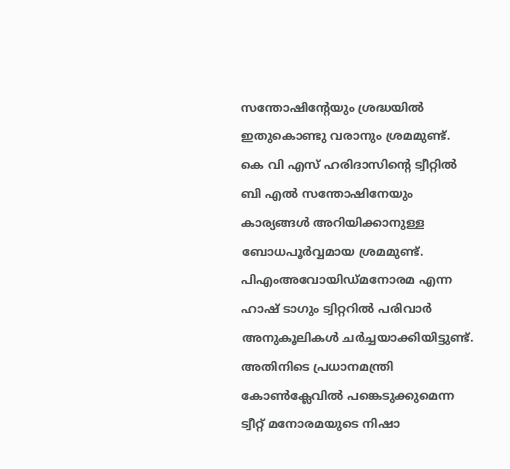സന്തോഷിന്റേയും ശ്രദ്ധയിൽ ഇതുകൊണ്ടു വരാനും ശ്രമമുണ്ട്. കെ വി എസ് ഹരിദാസിന്റെ ട്വീറ്റിൽ ബി എൽ സന്തോഷിനേയും കാര്യങ്ങൾ അറിയിക്കാനുള്ള ബോധപൂർവ്വമായ ശ്രമമുണ്ട്. പിഎംഅവോയിഡ്മനോരമ എന്ന ഹാഷ് ടാഗും ട്വിറ്ററിൽ പരിവാർ അനുകൂലികൾ ചർച്ചയാക്കിയിട്ടുണ്ട്. അതിനിടെ പ്രധാനമന്ത്രി കോൺക്ലേവിൽ പങ്കെടുക്കുമെന്ന ട്വീറ്റ് മനോരമയുടെ നിഷാ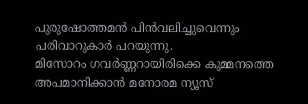പുരുഷോത്തമൻ പിൻവലിച്ചുവെന്നും പരിവാറുകാർ പറയുന്നു.
മിസോറം ഗവർണ്ണറായിരിക്കെ കുമ്മനത്തെ അപമാനിക്കാൻ മനോരമ ന്യൂസ്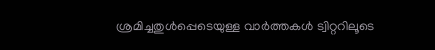ശ്രമിച്ചതുൾപ്പെടെയുള്ള വാർത്തകൾ ട്വിറ്ററിലൂടെ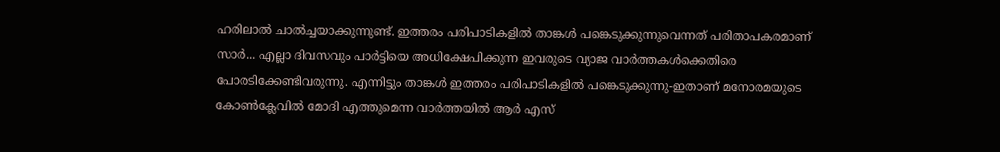ഹരിലാൽ ചാൽച്ചയാക്കുന്നുണ്ട്. ഇത്തരം പരിപാടികളിൽ താങ്കൾ പങ്കെടുക്കുന്നുവെന്നത് പരിതാപകരമാണ് സാർ... എല്ലാ ദിവസവും പാർട്ടിയെ അധിക്ഷേപിക്കുന്ന ഇവരുടെ വ്യാജ വാർത്തകൾക്കെതിരെ പോരടിക്കേണ്ടിവരുന്നു. എന്നിട്ടും താങ്കൾ ഇത്തരം പരിപാടികളിൽ പങ്കെടുക്കുന്നു-ഇതാണ് മനോരമയുടെ കോൺക്ലേവിൽ മോദി എത്തുമെന്ന വാർത്തയിൽ ആർ എസ്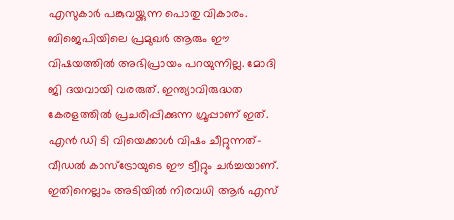എസുകാർ പങ്കുവയ്ക്കുന്ന പൊതു വികാരം. ബിജെപിയിലെ പ്രമുഖർ ആരും ഈ വിഷയത്തിൽ അഭിപ്രായം പറയുന്നില്ല. മോദി ജി ദയവായി വരരുത്. ഇന്ത്യാവിരുദ്ധത കേരളത്തിൽ പ്രചരിപ്പിക്കുന്ന ഗ്രൂപ്പാണ് ഇത്. എൻ ഡി ടി വിയെക്കാൾ വിഷം ചീറ്റുന്നത്-വീഡൽ കാസ്ട്രോയുടെ ഈ ട്വീറ്റും ചർച്ചയാണ്. ഇതിനെല്ലാം അടിയിൽ നിരവധി ആർ എസ്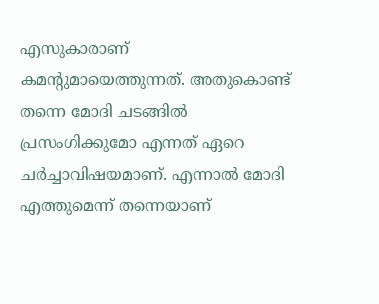എസുകാരാണ് കമന്റുമായെത്തുന്നത്. അതുകൊണ്ട് തന്നെ മോദി ചടങ്ങിൽ പ്രസംഗിക്കുമോ എന്നത് ഏറെ ചർച്ചാവിഷയമാണ്. എന്നാൽ മോദി എത്തുമെന്ന് തന്നെയാണ്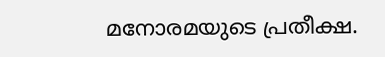മനോരമയുടെ പ്രതീക്ഷ.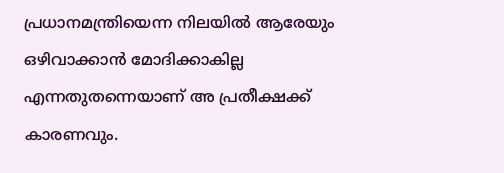പ്രധാനമന്ത്രിയെന്ന നിലയിൽ ആരേയും ഒഴിവാക്കാൻ മോദിക്കാകില്ല എന്നതുതന്നെയാണ് അ പ്രതീക്ഷക്ക് കാരണവും.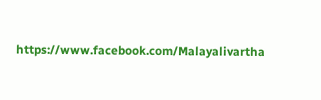https://www.facebook.com/Malayalivartha